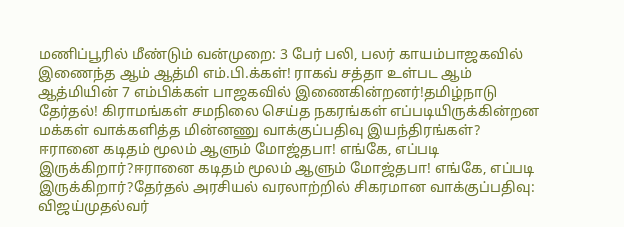மணிப்பூரில் மீண்டும் வன்முறை: 3 பேர் பலி, பலர் காயம்பாஜகவில் இணைந்த ஆம் ஆத்மி எம்.பி.க்கள்! ராகவ் சத்தா உள்பட ஆம் ஆத்மியின் 7 எம்பிக்கள் பாஜகவில் இணைகின்றனர்!தமிழ்நாடு தேர்தல்! கிராமங்கள் சமநிலை செய்த நகரங்கள் எப்படியிருக்கின்றன மக்கள் வாக்களித்த மின்னணு வாக்குப்பதிவு இயந்திரங்கள்? ஈரானை கடிதம் மூலம் ஆளும் மோஜ்தபா! எங்கே, எப்படி இருக்கிறார்?ஈரானை கடிதம் மூலம் ஆளும் மோஜ்தபா! எங்கே, எப்படி இருக்கிறார்?தேர்தல் அரசியல் வரலாற்றில் சிகரமான வாக்குப்பதிவு: விஜய்முதல்வர்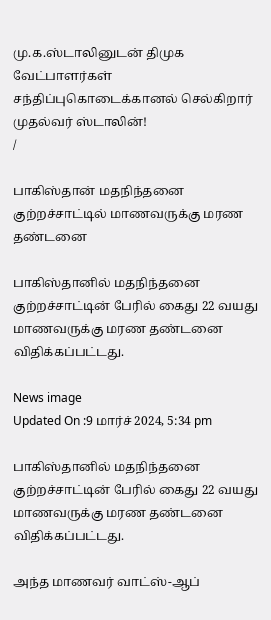மு.க.ஸ்டாலினுடன் திமுக வேட்பாளர்கள் சந்திப்புகொடைக்கானல் செல்கிறார் முதல்வர் ஸ்டாலின்!
/

பாகிஸ்தான் மதநிந்தனை குற்றச்சாட்டில் மாணவருக்கு மரண தண்டனை

பாகிஸ்தானில் மதநிந்தனை குற்றச்சாட்டின் பேரில் கைது 22 வயது மாணவருக்கு மரண தண்டனை விதிக்கப்பட்டது.

News image
Updated On :9 மார்ச் 2024, 5:34 pm

பாகிஸ்தானில் மதநிந்தனை குற்றச்சாட்டின் பேரில் கைது 22 வயது மாணவருக்கு மரண தண்டனை விதிக்கப்பட்டது.

அந்த மாணவர் வாட்ஸ்-ஆப்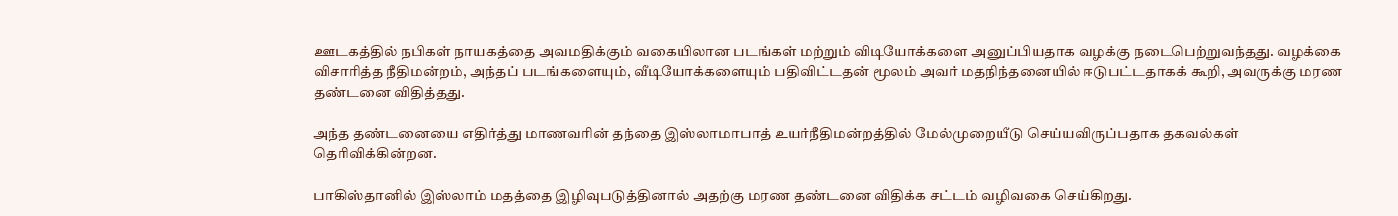ஊடகத்தில் நபிகள் நாயகத்தை அவமதிக்கும் வகையிலான படங்கள் மற்றும் விடியோக்களை அனுப்பியதாக வழக்கு நடைபெற்றுவந்தது. வழக்கை விசாரித்த நீதிமன்றம், அந்தப் படங்களையும், வீடியோக்களையும் பதிவிட்டதன் மூலம் அவர் மதநிந்தனையில் ஈடுபட்டதாகக் கூறி, அவருக்கு மரண தண்டனை விதித்தது.

அந்த தண்டனையை எதிர்த்து மாணவரின் தந்தை இஸ்லாமாபாத் உயர்நீதிமன்றத்தில் மேல்முறையீடு செய்யவிருப்பதாக தகவல்கள் தெரிவிக்கின்றன.

பாகிஸ்தானில் இஸ்லாம் மதத்தை இழிவுபடுத்தினால் அதற்கு மரண தண்டனை விதிக்க சட்டம் வழிவகை செய்கிறது.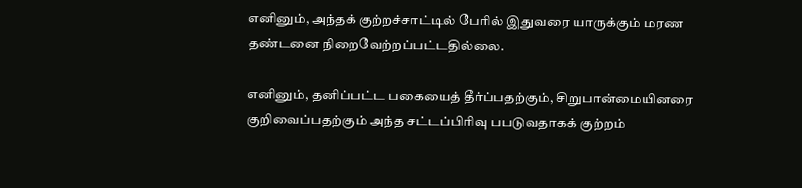எனினும், அந்தக் குற்றச்சாட்டில் பேரில் இதுவரை யாருக்கும் மரண தண்டனை நிறைவேற்றப்பட்டதில்லை.

எனினும், தனிப்பட்ட பகையைத் தீர்ப்பதற்கும், சிறுபான்மையினரை குறிவைப்பதற்கும் அந்த சட்டப்பிரிவு பபடுவதாகக் குற்றம்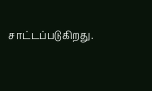சாட்டப்படுகிறது.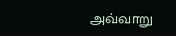அவ்வாறு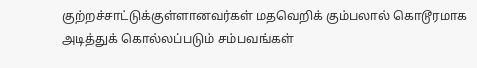குற்றச்சாட்டுக்குள்ளானவர்கள் மதவெறிக் கும்பலால் கொடூரமாக அடித்துக் கொல்லப்படும் சம்பவங்கள்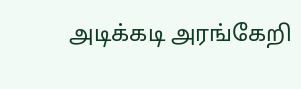அடிக்கடி அரங்கேறி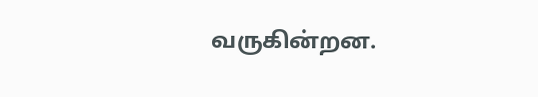வருகின்றன.